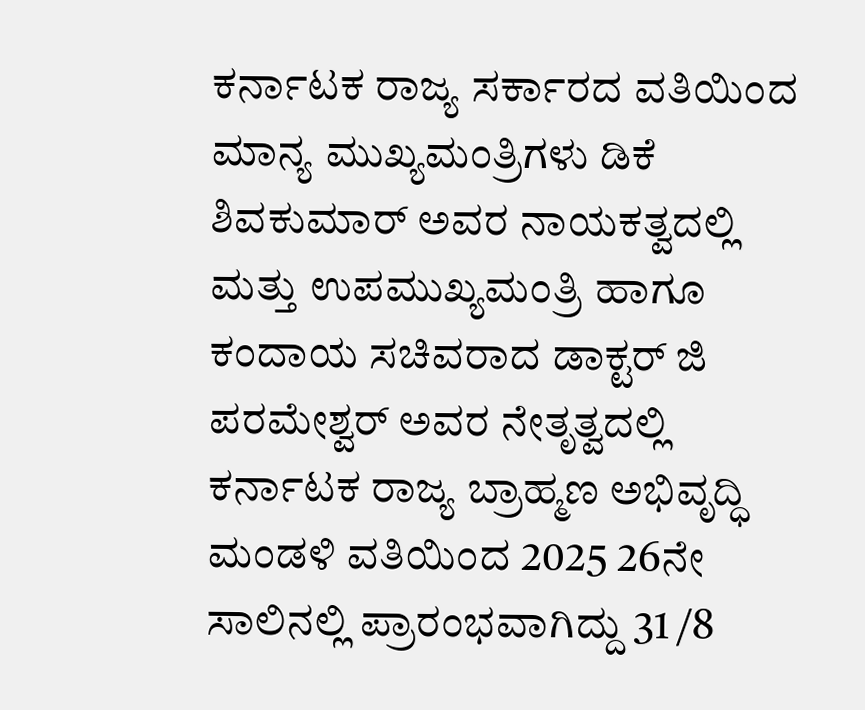ಕರ್ನಾಟಕ ರಾಜ್ಯ ಸರ್ಕಾರದ ವತಿಯಿಂದ ಮಾನ್ಯ ಮುಖ್ಯಮಂತ್ರಿಗಳು ಡಿಕೆ ಶಿವಕುಮಾರ್ ಅವರ ನಾಯಕತ್ವದಲ್ಲಿ ಮತ್ತು ಉಪಮುಖ್ಯಮಂತ್ರಿ ಹಾಗೂ ಕಂದಾಯ ಸಚಿವರಾದ ಡಾಕ್ಟರ್ ಜಿ ಪರಮೇಶ್ವರ್ ಅವರ ನೇತೃತ್ವದಲ್ಲಿ ಕರ್ನಾಟಕ ರಾಜ್ಯ ಬ್ರಾಹ್ಮಣ ಅಭಿವೃದ್ಧಿ ಮಂಡಳಿ ವತಿಯಿಂದ 2025 26ನೇ ಸಾಲಿನಲ್ಲಿ ಪ್ರಾರಂಭವಾಗಿದ್ದು 31 /8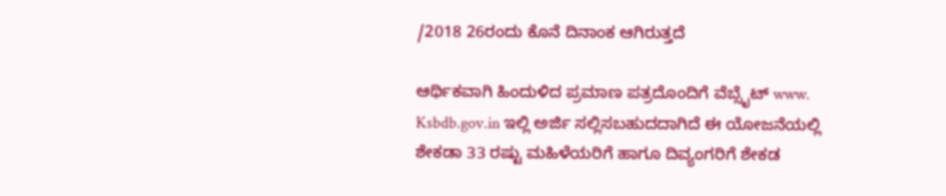/2018 26ರಂದು ಕೊನೆ ದಿನಾಂಕ ಆಗಿರುತ್ತದೆ

ಆರ್ಥಿಕವಾಗಿ ಹಿಂದುಳಿದ ಪ್ರಮಾಣ ಪತ್ರದೊಂದಿಗೆ ವೆಬ್ಸೈಟ್ www. Ksbdb.gov.in ಇಲ್ಲಿ ಅರ್ಜಿ ಸಲ್ಲಿಸಬಹುದದಾಗಿದೆ ಈ ಯೋಜನೆಯಲ್ಲಿ ಶೇಕಡಾ 33 ರಷ್ಟು ಮಹಿಳೆಯರಿಗೆ ಹಾಗೂ ದಿವ್ಯಂಗರಿಗೆ ಶೇಕಡ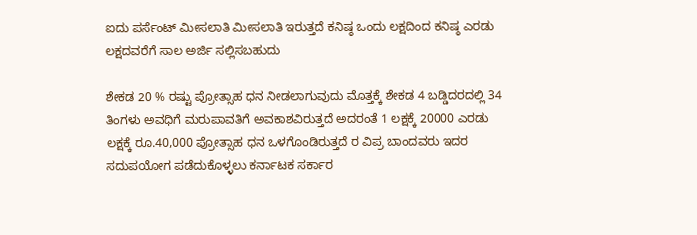ಐದು ಪರ್ಸೆಂಟ್ ಮೀಸಲಾತಿ ಮೀಸಲಾತಿ ಇರುತ್ತದೆ ಕನಿಷ್ಠ ಒಂದು ಲಕ್ಷದಿಂದ ಕನಿಷ್ಠ ಎರಡು ಲಕ್ಷದವರೆಗೆ ಸಾಲ ಅರ್ಜಿ ಸಲ್ಲಿಸಬಹುದು

ಶೇಕಡ 20 % ರಷ್ಟು ಪ್ರೋತ್ಸಾಹ ಧನ ನೀಡಲಾಗುವುದು ಮೊತ್ತಕ್ಕೆ ಶೇಕಡ 4 ಬಡ್ಡಿದರದಲ್ಲಿ 34 ತಿಂಗಳು ಅವಧಿಗೆ ಮರುಪಾವತಿಗೆ ಅವಕಾಶವಿರುತ್ತದೆ ಅದರಂತೆ 1 ಲಕ್ಷಕ್ಕೆ 20000 ಎರಡು ಲಕ್ಷಕ್ಕೆ ರೂ.40,000 ಪ್ರೋತ್ಸಾಹ ಧನ ಒಳಗೊಂಡಿರುತ್ತದೆ ರ ವಿಪ್ರ ಬಾಂದವರು ಇದರ ಸದುಪಯೋಗ ಪಡೆದುಕೊಳ್ಳಲು ಕರ್ನಾಟಕ ಸರ್ಕಾರ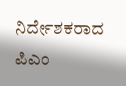ನಿರ್ದೇಶಕರಾದ ಪಿಎಂ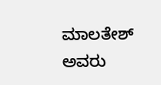ಮಾಲತೇಶ್ ಅವರು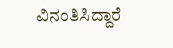ವಿನಂತಿಸಿದ್ದಾರೆ